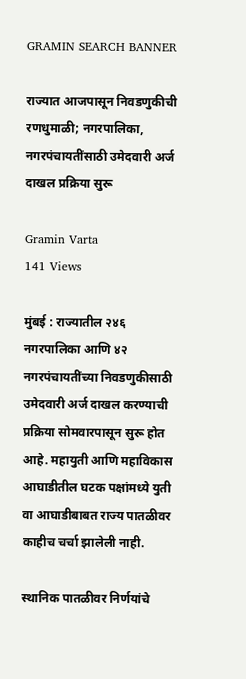GRAMIN SEARCH BANNER

राज्यात आजपासून निवडणुकीची रणधुमाळी; नगरपालिका, नगरपंचायतींसाठी उमेदवारी अर्ज दाखल प्रक्रिया सुरू

Gramin Varta
141 Views

मुंबई : राज्यातील २४६ नगरपालिका आणि ४२ नगरपंचायतींच्या निवडणुकीसाठी उमेदवारी अर्ज दाखल करण्याची प्रक्रिया सोमवारपासून सुरू होत आहे. महायुती आणि महाविकास आघाडीतील घटक पक्षांमध्ये युती वा आघाडीबाबत राज्य पातळीवर काहीच चर्चा झालेली नाही.

स्थानिक पातळीवर निर्णयांचे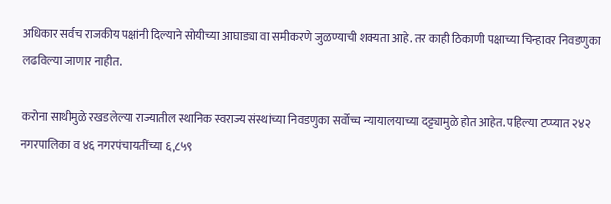अधिकार सर्वच राजकीय पक्षांनी दिल्याने सोयीच्या आघाड्या वा समीकरणे जुळण्याची शक्यता आहे. तर काही ठिकाणी पक्षाच्या चिन्हावर निवडणुका लढविल्या जाणार नाहीत.

करोना साथीमुळे रखडलेल्या राज्यातील स्थानिक स्वराज्य संस्थांच्या निवडणुका सर्वोच्च न्यायालयाच्या दट्ट्यामुळे होत आहेत. पहिल्या टप्प्यात २४२ नगरपालिका व ४६ नगरपंचायतींच्या ६,८५९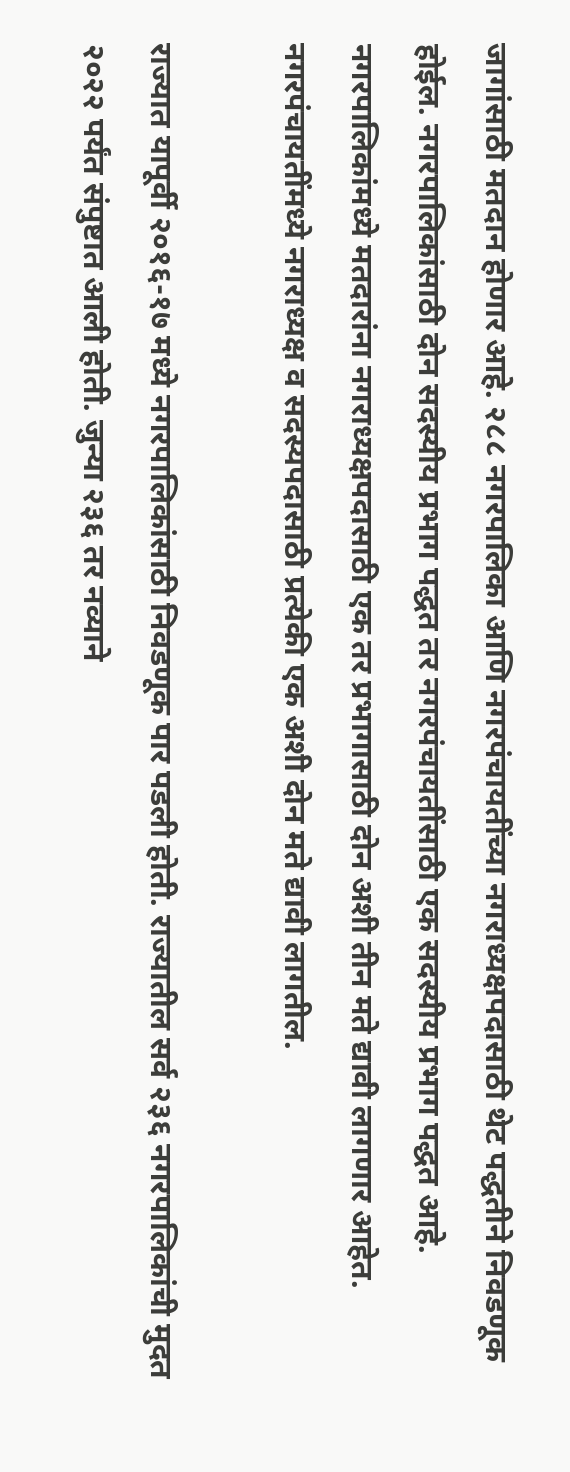जागांसाठी मतदान होणार आहे. २८८ नगरपालिका आणि नगरपंचायतींच्या नगराध्यक्षपदासाठी थेट पद्धतीने निवडणूक होईल. नगरपालिकांसाठी दोन सदस्यीय प्रभाग पद्धत तर नगरपंचायतींसाठी एक सदस्यीय प्रभाग पद्धत आहे. नगरपालिकांमध्ये मतदारांना नगराध्यक्षपदासाठी एक तर प्रभागासाठी दोन अशी तीन मते द्यावी लागणार आहेत. नगरपंचायतींमध्ये नगराध्यक्ष व सदस्यपदासाठी प्रत्येकी एक अशी दोन मते द्यावी लागतील.

राज्यात यापूर्वी २०१६-१७ मध्ये नगरपालिकांसाठी निवडणूक पार पडली होती. राज्यातील सर्व २३६ नगरपालिकांची मुदत २०२२ पर्यंत संपुष्टात आली होती. जुन्या २३६ तर नव्याने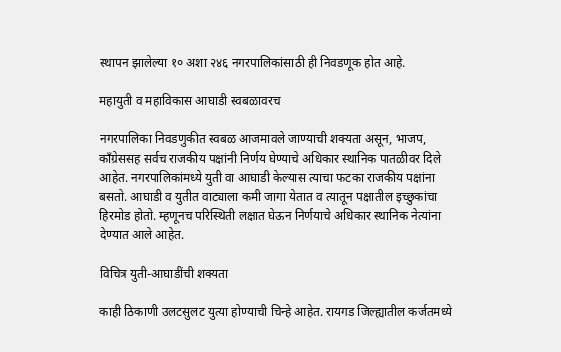स्थापन झालेल्या १० अशा २४६ नगरपालिकांसाठी ही निवडणूक होत आहे.

महायुती व महाविकास आघाडी स्वबळावरच

नगरपालिका निवडणुकीत स्वबळ आजमावले जाण्याची शक्यता असून, भाजप, काँग्रेससह सर्वच राजकीय पक्षांनी निर्णय घेण्याचे अधिकार स्थानिक पातळीवर दिले आहेत. नगरपालिकांमध्ये युती वा आघाडी केल्यास त्याचा फटका राजकीय पक्षांना बसतो. आघाडी व युतीत वाट्याला कमी जागा येतात व त्यातून पक्षातील इच्छुकांचा हिरमोड होतो. म्हणूनच परिस्थिती लक्षात घेऊन निर्णयाचे अधिकार स्थानिक नेत्यांना देण्यात आले आहेत.

विचित्र युती-आघाडींची शक्यता

काही ठिकाणी उलटसुलट युत्या होण्याची चिन्हे आहेत. रायगड जिल्ह्यातील कर्जतमध्ये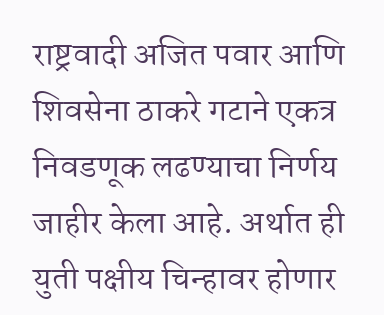राष्ट्रवादी अजित पवार आणि शिवसेना ठाकरे गटाने एकत्र निवडणूक लढण्याचा निर्णय जाहीर केला आहे. अर्थात ही युती पक्षीय चिन्हावर होणार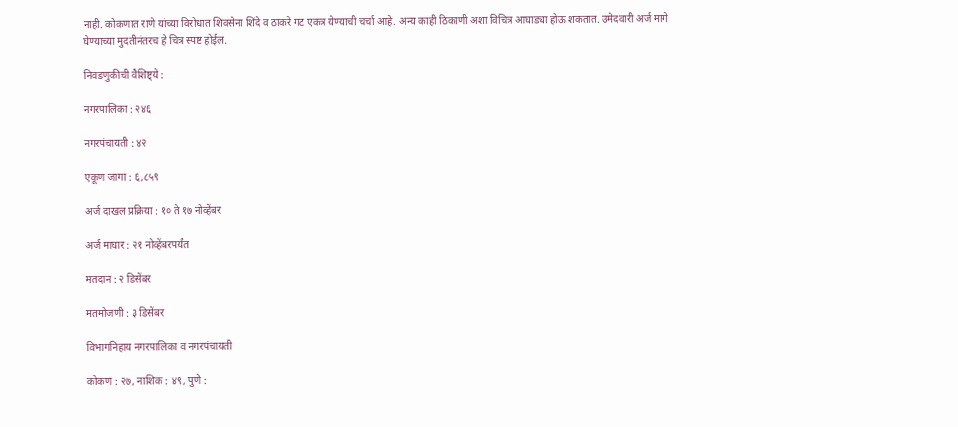नाही. कोकणात राणे यांच्या विरोधात शिवसेना शिंदे व ठाकरे गट एकत्र येण्याची चर्चा आहे. अन्य काही ठिकाणी अशा विचित्र आघाड्या होऊ शकतात. उमेदवारी अर्ज मागे घेण्याच्या मुदतीनंतरच हे चित्र स्पष्ट होईल.

निवडणुकीची वैशिष्ट्ये :

नगरपालिका : २४६

नगरपंचायती : ४२

एकूण जागा : ६,८५९

अर्ज दाखल प्रक्रिया : १० ते १७ नोव्हेंबर

अर्ज माघार : २१ नोव्हेंबरपर्यंत

मतदान : २ डिसेंबर

मतमोजणी : ३ डिसेंबर

विभागनिहाय नगरपालिका व नगरपंचायती

कोकण : २७, नाशिक : ४९, पुणे :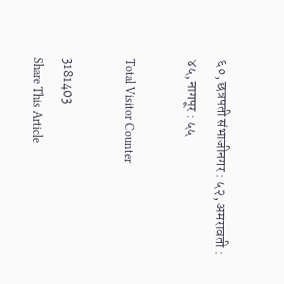६०, छत्रपती संभाजीनगर : ५२, अमरावती : ४५, नागपूर : ५५

Total Visitor Counter

3181403
Share This Article